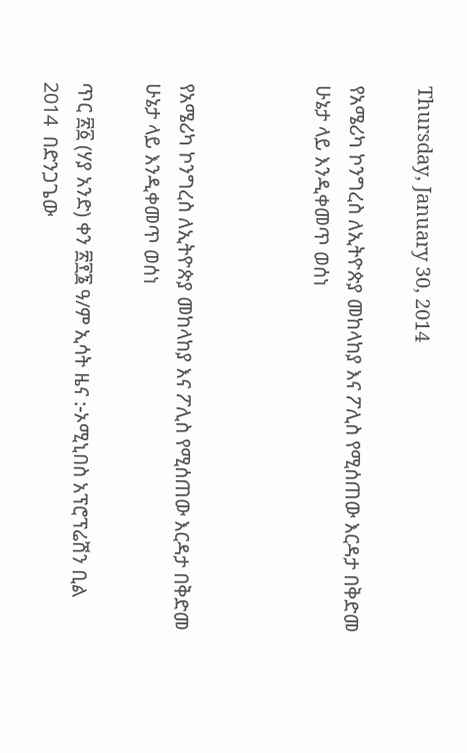Thursday, January 30, 2014

የአሜሪካ ኮንግረስ ለኢትዮጵያ መከላከያ እና ፖሊስ የሚሰጠው እርዳታ በቅድመ ሁኔታ ላይ እንዲቀመጥ ወሰነ



የአሜሪካ ኮንግረስ ለኢትዮጵያ መከላከያ እና ፖሊስ የሚሰጠው እርዳታ በቅድመ ሁኔታ ላይ እንዲቀመጥ ወሰነ

ጥር ፳፩ (ሃያ አንድ) ቀን ፳፻፮ ዓ/ም ኢሳት ዜና :-ኦሚኒበስ አፕሮፕሬሽን ቢል 2014  በድንጋጌው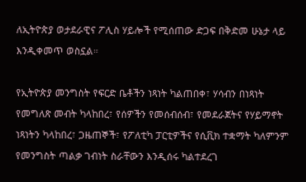ለኢትዮጵያ ወታደራዊና ፖሊስ ሃይሎች የሚሰጠው ድጋፍ በቅድመ ሁኔታ ላይ እንዲቀመጥ ወስኗል።

የኢትዮጵያ መንግስት የፍርድ ቤቶችን ነጻነት ካልጠበቀ፣ ሃሳብን በነጻነት የመግለጽ መብት ካላከበረ፣ የሰዎችን የመሰብሰብ፣ የመደራጀትና የሃይማኖት ነጻነትን ካላከበረ፣ ጋዜጠኞች፣ የፖለቲካ ፓርቲዎችና የሲቪክ ተቋማት ካለምንም የመንግስት ጣልቃ ገብነት ስራቸውን እንዲሰሩ ካልተደረገ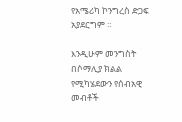የአሜሪካ ኮንግረስ ድጋፍ አያደርግም ።

እንዲሁም መንግስት በሶማሊያ ክልል የሚካሄደውን የሰብአዊ መብቶች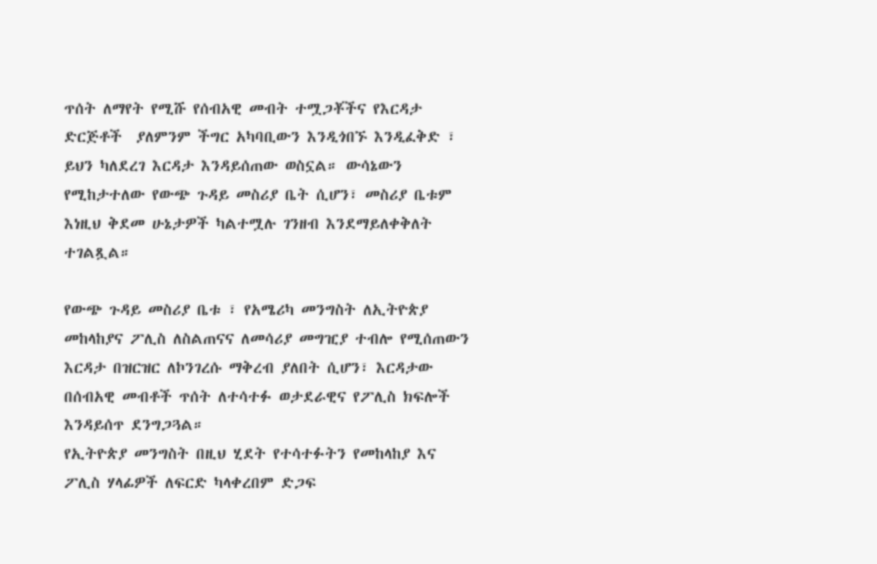ጥሰት ለማየት የሚሹ የሰብአዊ መብት ተሟጋቾችና የእርዳታ ድርጅቶች  ያለምንም ችግር አካባቢውን እንዲጎበኙ እንዲፈቅድ ፣ ይህን ካለደረገ እርዳታ እንዳይሰጠው ወስኗል። ውሳኔውን የሚከታተለው የውጭ ጉዳይ መስሪያ ቤት ሲሆን፣ መስሪያ ቤቱም እነዚህ ቅደመ ሁኔታዎች ካልተሟሉ ገንዘብ እንደማይለቀቅለት ተገልጿል።

የውጭ ጉዳይ መስሪያ ቤቱ ፣ የአሜሪካ መንግስት ለኢትዮጵያ መከላከያና ፖሊስ ለስልጠናና ለመሳሪያ መግዢያ ተብሎ የሚሰጠውን እርዳታ በዝርዝር ለኮንገረሱ ማቅረብ ያለበት ሲሆን፣ እርዳታው በሰብአዊ መብቶች ጥሰት ለተሳተፉ ወታደራዊና የፖሊስ ክፍሎች እንዳይሰጥ ደንግጋጓል።
የኢትዮጵያ መንግስት በዚህ ሂደት የተሳተፉትን የመከላከያ እና ፖሊስ ሃላፊዎች ለፍርድ ካላቀረበም ድጋፍ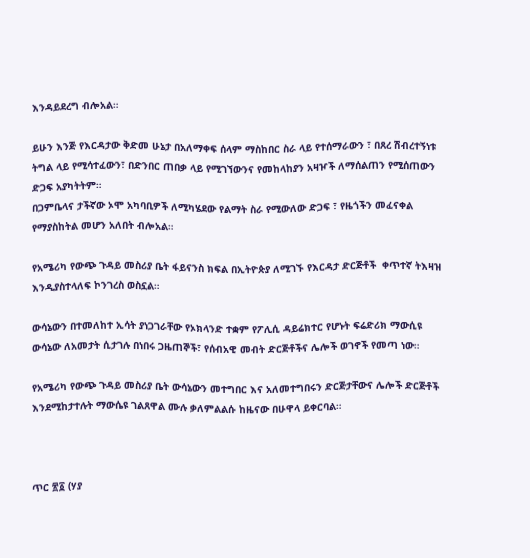እንዳይደረግ ብሎአል።

ይሁን እንጅ የእርዳታው ቅድመ ሁኔታ በአለማቀፍ ሰላም ማስከበር ስራ ላይ የተሰማራውን ፣ በጸረ ሽብረተኝነቱ ትግል ላይ የሚሳተፈውን፣ በድንበር ጠበቃ ላይ የሚገኘውንና የመከላከያን አዛዦች ለማሰልጠን የሚሰጠውን ድጋፍ አያካትትም።
በጋምቤላና ታችኛው ኦሞ አካባቢዎች ለሚካሄደው የልማት ስራ የሚውለው ድጋፍ ፣ የዜጎችን መፈናቀል የማያስከትል መሆን አለበት ብሎአል።

የአሜሪካ የውጭ ጉዳይ መስሪያ ቤት ፋይናንስ ክፍል በኢትዮጵያ ለሚገኙ የእርዳታ ድርጅቶች  ቀጥተኛ ትእዛዝ እንዲያስተላለፍ ኮንገረስ ወስኗል።

ውሳኔውን በተመለከተ ኢሳት ያነጋገራቸው የኦክላንድ ተቋም የፖሊሲ ዳይሬክተር የሆኑት ፍሬድሪክ ማውሲዩ ውሳኔው ለአመታት ሲታገሉ በነበሩ ጋዜጠኞች፣ የሰብአዊ መብት ድርጅቶችና ሌሎች ወገኖች የመጣ ነው።

የአሜሪካ የውጭ ጉዳይ መስሪያ ቤት ውሳኔውን መተግበር እና አለመተግበሩን ድርጅታቸውና ሌሎች ድርጅቶች እንደሚከታተሉት ማውሴዩ ገልጸዋል ሙሉ ቃለምልልሱ ከዜናው በሁዋላ ይቀርባል።



ጥር ፳፩ (ሃያ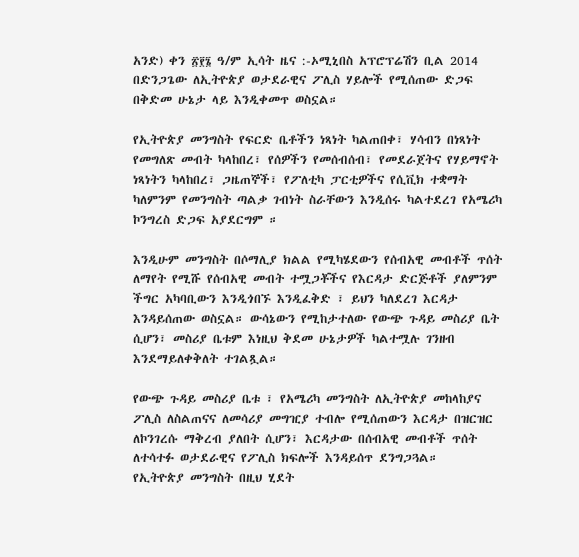አንድ) ቀን ፳፻፮ ዓ/ም ኢሳት ዜና :-ኦሚኒበስ አፕሮፕሬሽን ቢል 2014 በድንጋጌው ለኢትዮጵያ ወታደራዊና ፖሊስ ሃይሎች የሚሰጠው ድጋፍ በቅድመ ሁኔታ ላይ እንዲቀመጥ ወስኗል።

የኢትዮጵያ መንግስት የፍርድ ቤቶችን ነጻነት ካልጠበቀ፣ ሃሳብን በነጻነት የመግለጽ መብት ካላከበረ፣ የሰዎችን የመሰብሰብ፣ የመደራጀትና የሃይማኖት ነጻነትን ካላከበረ፣ ጋዜጠኞች፣ የፖለቲካ ፓርቲዎችና የሲቪክ ተቋማት ካለምንም የመንግስት ጣልቃ ገብነት ስራቸውን እንዲሰሩ ካልተደረገ የአሜሪካ ኮንግረስ ድጋፍ አያደርግም ።

እንዲሁም መንግስት በሶማሊያ ክልል የሚካሄደውን የሰብአዊ መብቶች ጥሰት ለማየት የሚሹ የሰብአዊ መብት ተሟጋቾችና የእርዳታ ድርጅቶች ያለምንም ችግር አካባቢውን እንዲጎበኙ እንዲፈቅድ ፣ ይህን ካለደረገ እርዳታ እንዳይሰጠው ወስኗል። ውሳኔውን የሚከታተለው የውጭ ጉዳይ መስሪያ ቤት ሲሆን፣ መስሪያ ቤቱም እነዚህ ቅደመ ሁኔታዎች ካልተሟሉ ገንዘብ እንደማይለቀቅለት ተገልጿል።

የውጭ ጉዳይ መስሪያ ቤቱ ፣ የአሜሪካ መንግስት ለኢትዮጵያ መከላከያና ፖሊስ ለስልጠናና ለመሳሪያ መግዢያ ተብሎ የሚሰጠውን እርዳታ በዝርዝር ለኮንገረሱ ማቅረብ ያለበት ሲሆን፣ እርዳታው በሰብአዊ መብቶች ጥሰት ለተሳተፉ ወታደራዊና የፖሊስ ክፍሎች እንዳይሰጥ ደንግጋጓል።
የኢትዮጵያ መንግስት በዚህ ሂደት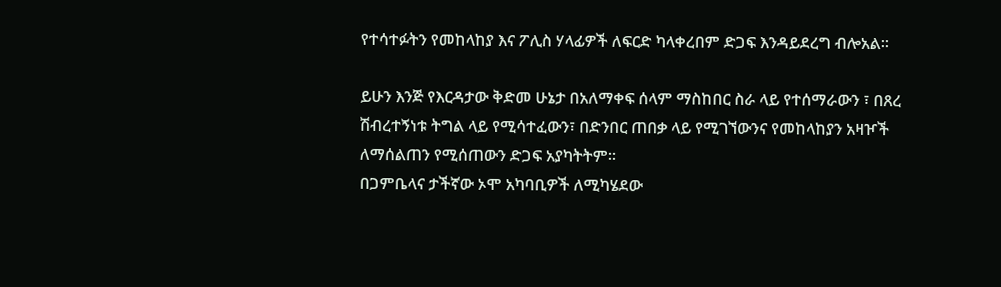የተሳተፉትን የመከላከያ እና ፖሊስ ሃላፊዎች ለፍርድ ካላቀረበም ድጋፍ እንዳይደረግ ብሎአል።

ይሁን እንጅ የእርዳታው ቅድመ ሁኔታ በአለማቀፍ ሰላም ማስከበር ስራ ላይ የተሰማራውን ፣ በጸረ ሽብረተኝነቱ ትግል ላይ የሚሳተፈውን፣ በድንበር ጠበቃ ላይ የሚገኘውንና የመከላከያን አዛዦች ለማሰልጠን የሚሰጠውን ድጋፍ አያካትትም።
በጋምቤላና ታችኛው ኦሞ አካባቢዎች ለሚካሄደው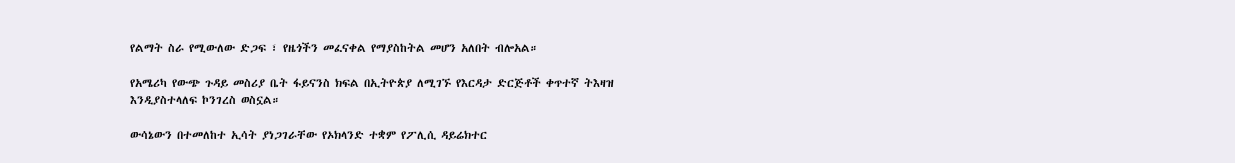የልማት ስራ የሚውለው ድጋፍ ፣ የዜጎችን መፈናቀል የማያስከትል መሆን አለበት ብሎአል።

የአሜሪካ የውጭ ጉዳይ መስሪያ ቤት ፋይናንስ ክፍል በኢትዮጵያ ለሚገኙ የእርዳታ ድርጅቶች ቀጥተኛ ትእዛዝ እንዲያስተላለፍ ኮንገረስ ወስኗል።

ውሳኔውን በተመለከተ ኢሳት ያነጋገራቸው የኦክላንድ ተቋም የፖሊሲ ዳይሬክተር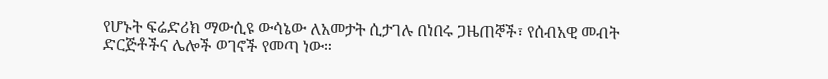የሆኑት ፍሬድሪክ ማውሲዩ ውሳኔው ለአመታት ሲታገሉ በነበሩ ጋዜጠኞች፣ የሰብአዊ መብት ድርጅቶችና ሌሎች ወገኖች የመጣ ነው።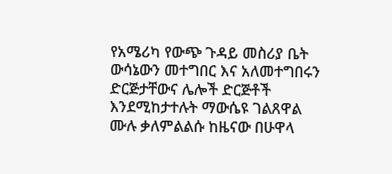የአሜሪካ የውጭ ጉዳይ መስሪያ ቤት ውሳኔውን መተግበር እና አለመተግበሩን ድርጅታቸውና ሌሎች ድርጅቶች እንደሚከታተሉት ማውሴዩ ገልጸዋል ሙሉ ቃለምልልሱ ከዜናው በሁዋላ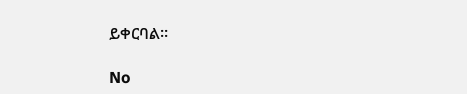ይቀርባል።

No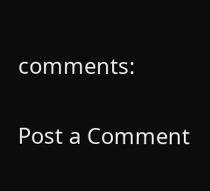comments:

Post a Comment